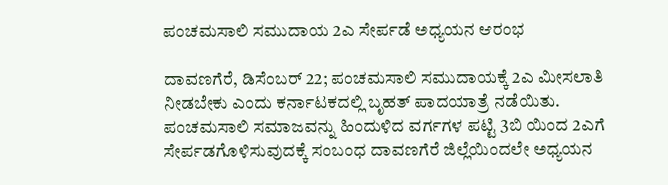ಪಂಚಮಸಾಲಿ ಸಮುದಾಯ 2ಎ ಸೇರ್ಪಡೆ ಅಧ್ಯಯನ ಆರಂಭ

ದಾವಣಗೆರೆ, ಡಿಸೆಂಬರ್ 22; ಪಂಚಮಸಾಲಿ ಸಮುದಾಯಕ್ಕೆ 2ಎ ಮೀಸಲಾತಿ ನೀಡಬೇಕು ಎಂದು ಕರ್ನಾಟಕದಲ್ಲಿ ಬೃಹತ್ ಪಾದಯಾತ್ರೆ ನಡೆಯಿತು. ಪಂಚಮಸಾಲಿ ಸಮಾಜವನ್ನು ಹಿಂದುಳಿದ ವರ್ಗಗಳ ಪಟ್ಟಿ 3ಬಿ ಯಿಂದ 2ಎಗೆ ಸೇರ್ಪಡಗೊಳಿಸುವುದಕ್ಕೆ ಸಂಬಂಧ ದಾವಣಗೆರೆ ಜಿಲ್ಲೆಯಿಂದಲೇ ಅಧ್ಯಯನ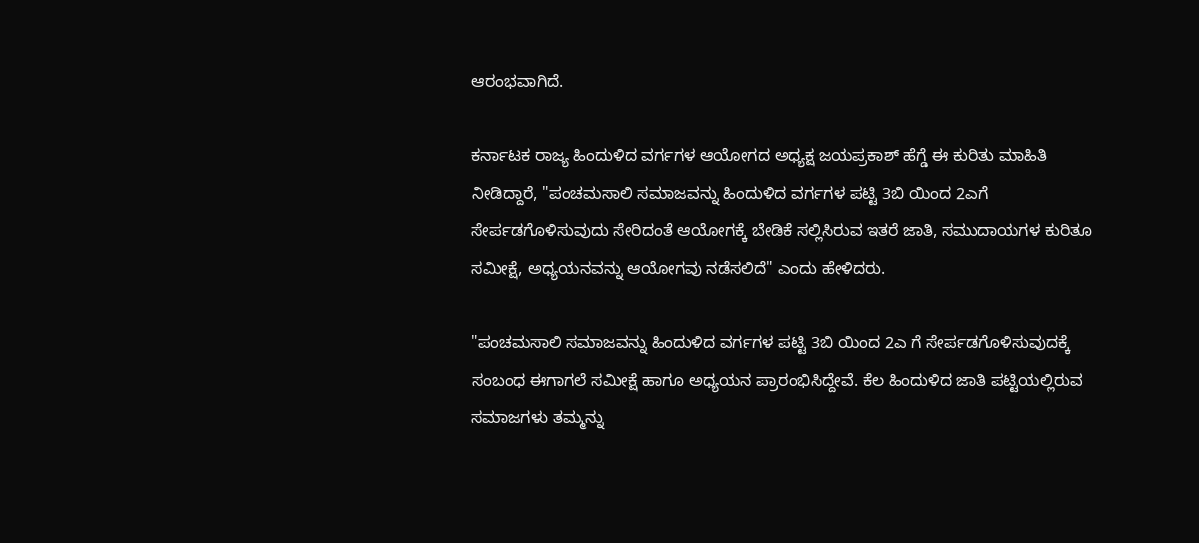ಆರಂಭವಾಗಿದೆ.

ಕರ್ನಾಟಕ ರಾಜ್ಯ ಹಿಂದುಳಿದ ವರ್ಗಗಳ ಆಯೋಗದ ಅಧ್ಯಕ್ಷ ಜಯಪ್ರಕಾಶ್ ಹೆಗ್ಡೆ ಈ ಕುರಿತು ಮಾಹಿತಿ ನೀಡಿದ್ದಾರೆ, "ಪಂಚಮಸಾಲಿ ಸಮಾಜವನ್ನು ಹಿಂದುಳಿದ ವರ್ಗಗಳ ಪಟ್ಟಿ 3ಬಿ ಯಿಂದ 2ಎಗೆ ಸೇರ್ಪಡಗೊಳಿಸುವುದು ಸೇರಿದಂತೆ ಆಯೋಗಕ್ಕೆ ಬೇಡಿಕೆ ಸಲ್ಲಿಸಿರುವ ಇತರೆ ಜಾತಿ, ಸಮುದಾಯಗಳ ಕುರಿತೂ ಸಮೀಕ್ಷೆ, ಅಧ್ಯಯನವನ್ನು ಆಯೋಗವು ನಡೆಸಲಿದೆ" ಎಂದು ಹೇಳಿದರು.

"ಪಂಚಮಸಾಲಿ ಸಮಾಜವನ್ನು ಹಿಂದುಳಿದ ವರ್ಗಗಳ ಪಟ್ಟಿ 3ಬಿ ಯಿಂದ 2ಎ ಗೆ ಸೇರ್ಪಡಗೊಳಿಸುವುದಕ್ಕೆ ಸಂಬಂಧ ಈಗಾಗಲೆ ಸಮೀಕ್ಷೆ ಹಾಗೂ ಅಧ್ಯಯನ ಪ್ರಾರಂಭಿಸಿದ್ದೇವೆ. ಕೆಲ ಹಿಂದುಳಿದ ಜಾತಿ ಪಟ್ಟಿಯಲ್ಲಿರುವ ಸಮಾಜಗಳು ತಮ್ಮನ್ನು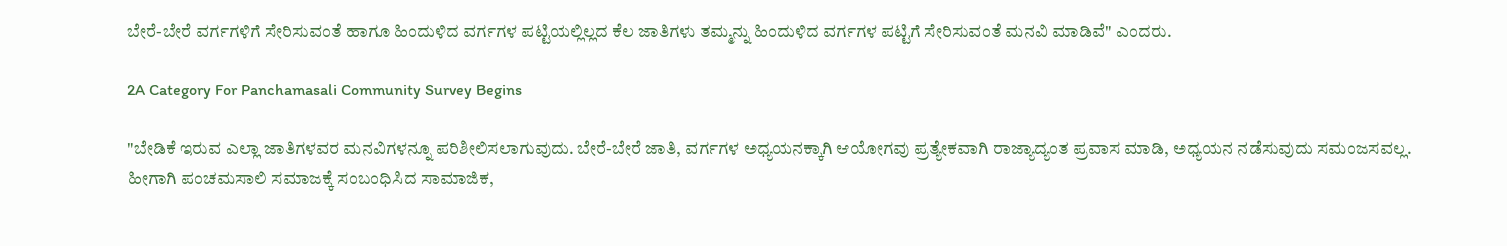ಬೇರೆ-ಬೇರೆ ವರ್ಗಗಳಿಗೆ ಸೇರಿಸುವಂತೆ ಹಾಗೂ ಹಿಂದುಳಿದ ವರ್ಗಗಳ ಪಟ್ಟಿಯಲ್ಲಿಲ್ಲದ ಕೆಲ ಜಾತಿಗಳು ತಮ್ಮನ್ನು ಹಿಂದುಳಿದ ವರ್ಗಗಳ ಪಟ್ಟಿಗೆ ಸೇರಿಸುವಂತೆ ಮನವಿ ಮಾಡಿವೆ" ಎಂದರು.

2A Category For Panchamasali Community Survey Begins

"ಬೇಡಿಕೆ ಇರುವ ಎಲ್ಲಾ ಜಾತಿಗಳವರ ಮನವಿಗಳನ್ನೂ ಪರಿಶೀಲಿಸಲಾಗುವುದು. ಬೇರೆ-ಬೇರೆ ಜಾತಿ, ವರ್ಗಗಳ ಅಧ್ಯಯನಕ್ಕಾಗಿ ಆಯೋಗವು ಪ್ರತ್ಯೇಕವಾಗಿ ರಾಜ್ಯಾದ್ಯಂತ ಪ್ರವಾಸ ಮಾಡಿ, ಅಧ್ಯಯನ ನಡೆಸುವುದು ಸಮಂಜಸವಲ್ಲ. ಹೀಗಾಗಿ ಪಂಚಮಸಾಲಿ ಸಮಾಜಕ್ಕೆ ಸಂಬಂಧಿಸಿದ ಸಾಮಾಜಿಕ,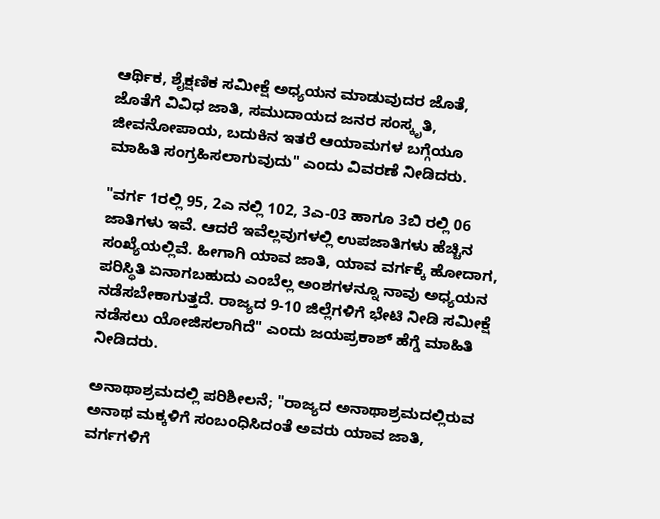ಆರ್ಥಿಕ, ಶೈಕ್ಷಣಿಕ ಸಮೀಕ್ಷೆ ಅಧ್ಯಯನ ಮಾಡುವುದರ ಜೊತೆ, ಜೊತೆಗೆ ವಿವಿಧ ಜಾತಿ, ಸಮುದಾಯದ ಜನರ ಸಂಸ್ಕೃತಿ, ಜೀವನೋಪಾಯ, ಬದುಕಿನ ಇತರೆ ಆಯಾಮಗಳ ಬಗ್ಗೆಯೂ ಮಾಹಿತಿ ಸಂಗ್ರಹಿಸಲಾಗುವುದು" ಎಂದು ವಿವರಣೆ ನೀಡಿದರು.

"ವರ್ಗ 1ರಲ್ಲಿ 95, 2ಎ ನಲ್ಲಿ 102, 3ಎ-03 ಹಾಗೂ 3ಬಿ ರಲ್ಲಿ 06 ಜಾತಿಗಳು ಇವೆ. ಆದರೆ ಇವೆಲ್ಲವುಗಳಲ್ಲಿ ಉಪಜಾತಿಗಳು ಹೆಚ್ಚಿನ ಸಂಖ್ಯೆಯಲ್ಲಿವೆ. ಹೀಗಾಗಿ ಯಾವ ಜಾತಿ, ಯಾವ ವರ್ಗಕ್ಕೆ ಹೋದಾಗ, ಪರಿಸ್ಥಿತಿ ಏನಾಗಬಹುದು ಎಂಬೆಲ್ಲ ಅಂಶಗಳನ್ನೂ ನಾವು ಅಧ್ಯಯನ ನಡೆಸಬೇಕಾಗುತ್ತದೆ. ರಾಜ್ಯದ 9-10 ಜಿಲ್ಲೆಗಳಿಗೆ ಭೇಟಿ ನೀಡಿ ಸಮೀಕ್ಷೆ ನಡೆಸಲು ಯೋಜಿಸಲಾಗಿದೆ" ಎಂದು ಜಯಪ್ರಕಾಶ್ ಹೆಗ್ಡೆ ಮಾಹಿತಿ ನೀಡಿದರು.

ಅನಾಥಾಶ್ರಮದಲ್ಲಿ ಪರಿಶೀಲನೆ; "ರಾಜ್ಯದ ಅನಾಥಾಶ್ರಮದಲ್ಲಿರುವ ಅನಾಥ ಮಕ್ಕಳಿಗೆ ಸಂಬಂಧಿಸಿದಂತೆ ಅವರು ಯಾವ ಜಾತಿ, ವರ್ಗಗಳಿಗೆ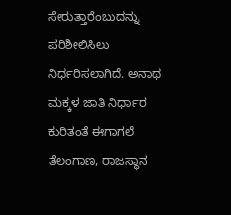ಸೇರುತ್ತಾರೆಂಬುದನ್ನು ಪರಿಶೀಲಿಸಿಲು ನಿರ್ಧರಿಸಲಾಗಿದೆ. ಅನಾಥ ಮಕ್ಕಳ ಜಾತಿ ನಿರ್ಧಾರ ಕುರಿತಂತೆ ಈಗಾಗಲೆ ತೆಲಂಗಾಣ, ರಾಜಸ್ಥಾನ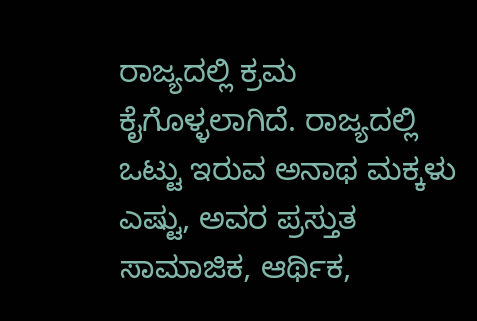ರಾಜ್ಯದಲ್ಲಿ ಕ್ರಮ ಕೈಗೊಳ್ಳಲಾಗಿದೆ. ರಾಜ್ಯದಲ್ಲಿ ಒಟ್ಟು ಇರುವ ಅನಾಥ ಮಕ್ಕಳು ಎಷ್ಟು, ಅವರ ಪ್ರಸ್ತುತ ಸಾಮಾಜಿಕ, ಆರ್ಥಿಕ,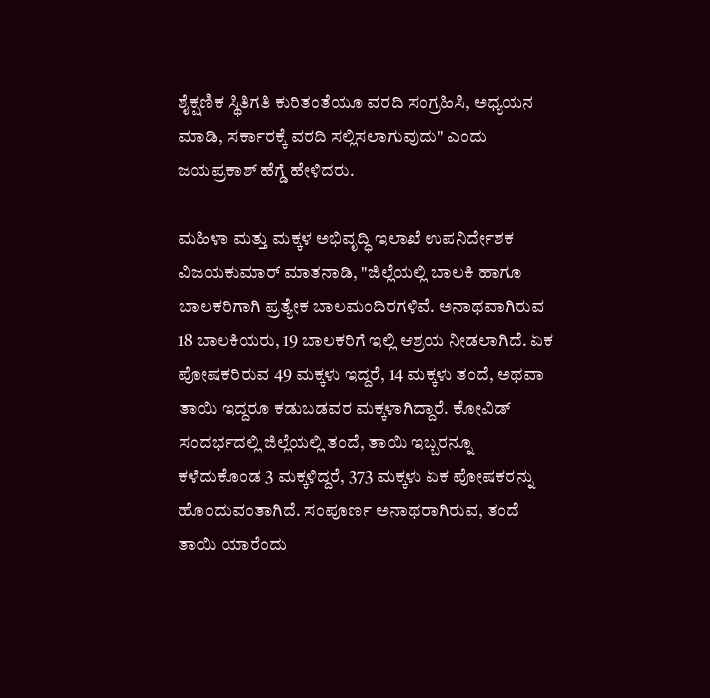ಶೈಕ್ಷಣಿಕ ಸ್ಥಿತಿಗತಿ ಕುರಿತಂತೆಯೂ ವರದಿ ಸಂಗ್ರಹಿಸಿ, ಅಧ್ಯಯನ ಮಾಡಿ, ಸರ್ಕಾರಕ್ಕೆ ವರದಿ ಸಲ್ಲಿಸಲಾಗುವುದು" ಎಂದು ಜಯಪ್ರಕಾಶ್ ಹೆಗ್ಡೆ ಹೇಳಿದರು.

ಮಹಿಳಾ ಮತ್ತು ಮಕ್ಕಳ ಅಭಿವೃದ್ಧಿ ಇಲಾಖೆ ಉಪನಿರ್ದೇಶಕ ವಿಜಯಕುಮಾರ್ ಮಾತನಾಡಿ, "ಜಿಲ್ಲೆಯಲ್ಲಿ ಬಾಲಕಿ ಹಾಗೂ ಬಾಲಕರಿಗಾಗಿ ಪ್ರತ್ಯೇಕ ಬಾಲಮಂದಿರಗಳಿವೆ. ಅನಾಥವಾಗಿರುವ 18 ಬಾಲಕಿಯರು, 19 ಬಾಲಕರಿಗೆ ಇಲ್ಲಿ ಆಶ್ರಯ ನೀಡಲಾಗಿದೆ. ಏಕ ಪೋಷಕರಿರುವ 49 ಮಕ್ಕಳು ಇದ್ದರೆ, 14 ಮಕ್ಕಳು ತಂದೆ, ಅಥವಾ ತಾಯಿ ಇದ್ದರೂ ಕಡುಬಡವರ ಮಕ್ಕಳಾಗಿದ್ದಾರೆ. ಕೋವಿಡ್ ಸಂದರ್ಭದಲ್ಲಿ ಜಿಲ್ಲೆಯಲ್ಲಿ ತಂದೆ, ತಾಯಿ ಇಬ್ಬರನ್ನೂ ಕಳೆದುಕೊಂಡ 3 ಮಕ್ಕಳಿದ್ದರೆ, 373 ಮಕ್ಕಳು ಏಕ ಪೋಷಕರನ್ನು ಹೊಂದುವಂತಾಗಿದೆ. ಸಂಪೂರ್ಣ ಅನಾಥರಾಗಿರುವ, ತಂದೆ ತಾಯಿ ಯಾರೆಂದು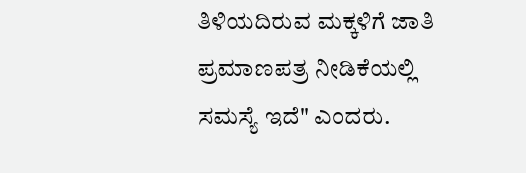ತಿಳಿಯದಿರುವ ಮಕ್ಕಳಿಗೆ ಜಾತಿ ಪ್ರಮಾಣಪತ್ರ ನೀಡಿಕೆಯಲ್ಲಿ ಸಮಸ್ಯೆ ಇದೆ" ಎಂದರು.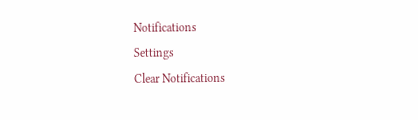Notifications
Settings
Clear Notifications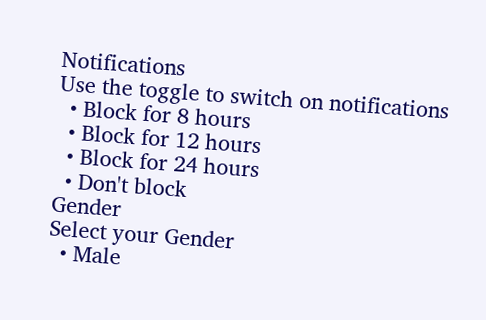Notifications
Use the toggle to switch on notifications
  • Block for 8 hours
  • Block for 12 hours
  • Block for 24 hours
  • Don't block
Gender
Select your Gender
  • Male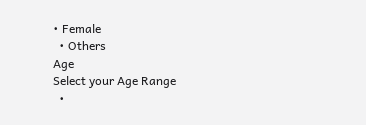• Female
  • Others
Age
Select your Age Range
  •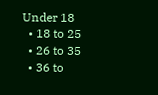Under 18
  • 18 to 25
  • 26 to 35
  • 36 to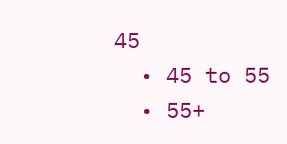45
  • 45 to 55
  • 55+